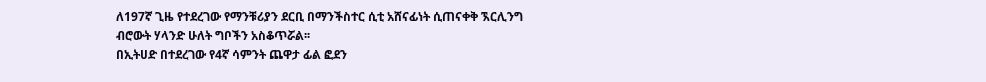ለ197ኛ ጊዜ የተደረገው የማንቹሪያን ደርቢ በማንችስተር ሲቲ አሸናፊነት ሲጠናቀቅ ኧርሊንግ ብሮውት ሃላንድ ሁለት ግቦችን አስቆጥሯል፡፡
በኢትሀድ በተደረገው የ4ኛ ሳምንት ጨዋታ ፊል ፎደን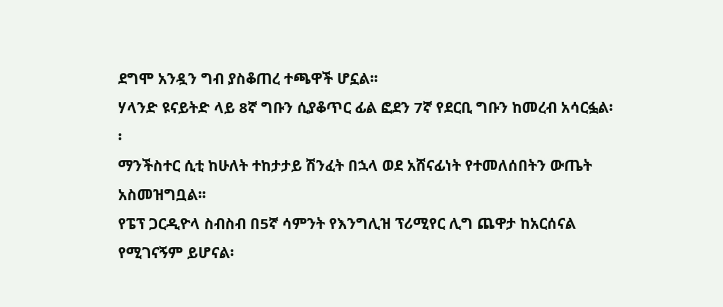ደግሞ አንዷን ግብ ያስቆጠረ ተጫዋች ሆኗል፡፡
ሃላንድ ዩናይትድ ላይ 8ኛ ግቡን ሲያቆጥር ፊል ፎደን 7ኛ የደርቢ ግቡን ከመረብ አሳርፏል፡፡
ማንችስተር ሲቲ ከሁለት ተከታታይ ሽንፈት በኋላ ወደ አሸናፊነት የተመለሰበትን ውጤት አስመዝግቧል፡፡
የፔፕ ጋርዲዮላ ስብስብ በ5ኛ ሳምንት የእንግሊዝ ፕሪሚየር ሊግ ጨዋታ ከአርሰናል የሚገናኝም ይሆናል፡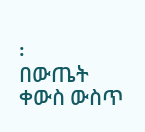፡
በውጤት ቀውስ ውስጥ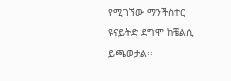የሚገኘው ማንችስተር ዩናይትድ ደግሞ ከቼልሲ ይጫወታል፡፡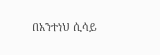በአንተነህ ሲሳይ